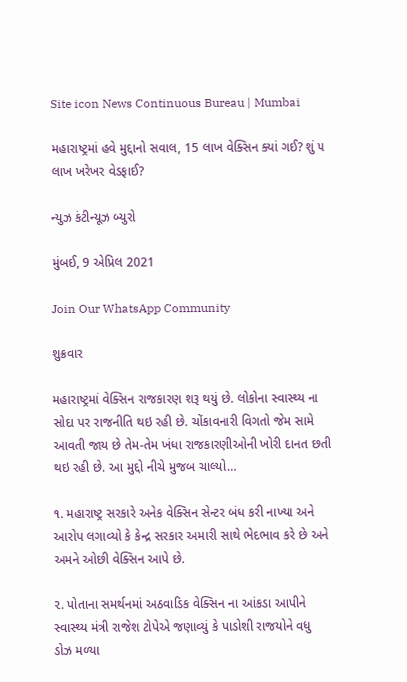Site icon News Continuous Bureau | Mumbai

મહારાષ્ટ્રમાં હવે મુદ્દાનો સવાલ, 15 લાખ વેક્સિન ક્યાં ગઈ? શું ૫ લાખ ખરેખર વેડફાઈ?

ન્યુઝ કંટીન્યૂઝ બ્યુરો

મુંબઈ, 9 એપ્રિલ 2021

Join Our WhatsApp Community

શુક્રવાર

મહારાષ્ટ્રમાં વેક્સિન રાજકારણ શરૂ થયું છે. લોકોના સ્વાસ્થ્ય ના સોદા પર રાજનીતિ થઇ રહી છે. ચોંકાવનારી વિગતો જેમ સામે આવતી જાય છે તેમ-તેમ ખંધા રાજકારણીઓની ખોરી દાનત છતી થઇ રહી છે. આ મુદ્દો નીચે મુજબ ચાલ્યો…

૧. મહારાષ્ટ્ર સરકારે અનેક વેક્સિન સેન્ટર બંધ કરી નાખ્યા અને આરોપ લગાવ્યો કે કેન્દ્ર સરકાર અમારી સાથે ભેદભાવ કરે છે અને અમને ઓછી વેક્સિન આપે છે.

૨. પોતાના સમર્થનમાં અઠવાડિક વેક્સિન ના આંકડા આપીને સ્વાસ્થ્ય મંત્રી રાજેશ ટોપેએ જણાવ્યું કે પાડોશી રાજયોને વધુ ડોઝ મળ્યા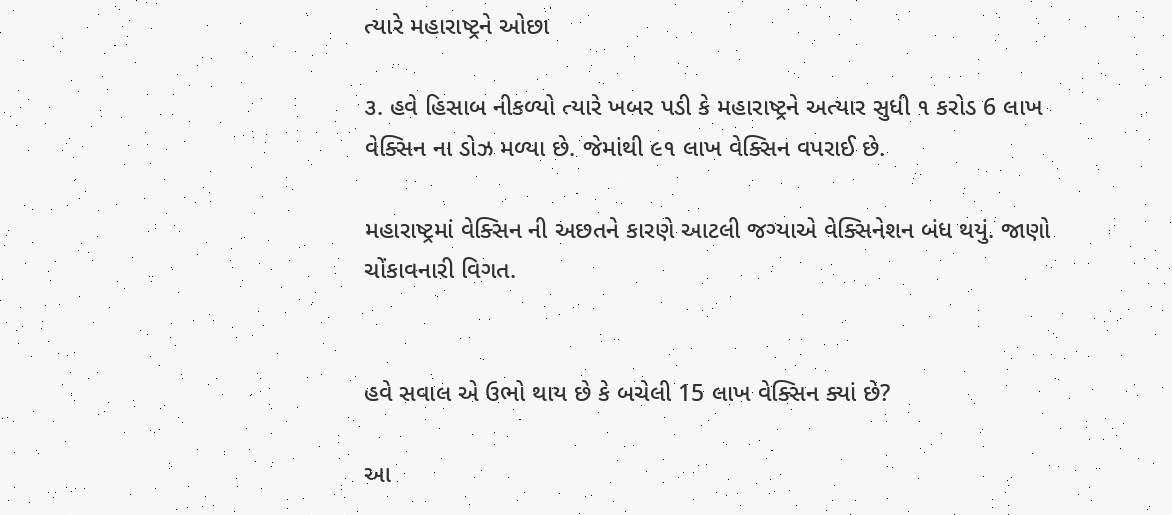ત્યારે મહારાષ્ટ્રને ઓછા

૩. હવે હિસાબ નીકળ્યો ત્યારે ખબર પડી કે મહારાષ્ટ્રને અત્યાર સુધી ૧ કરોડ 6 લાખ વેક્સિન ના ડોઝ મળ્યા છે. જેમાંથી ૯૧ લાખ વેક્સિન વપરાઈ છે.

મહારાષ્ટ્રમાં વેક્સિન ની અછતને કારણે આટલી જગ્યાએ વેક્સિનેશન બંધ થયું. જાણો ચોંકાવનારી વિગત.


હવે સવાલ એ ઉભો થાય છે કે બચેલી 15 લાખ વેક્સિન ક્યાં છે?

આ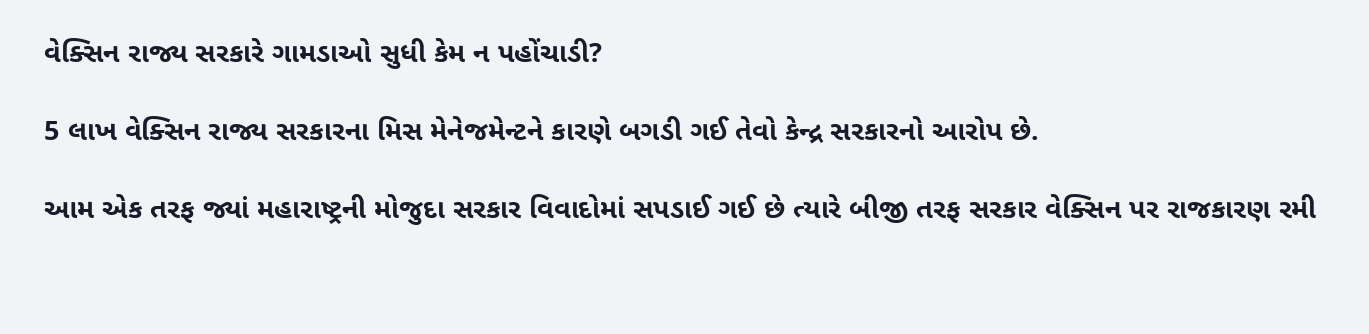વેક્સિન રાજ્ય સરકારે ગામડાઓ સુધી કેમ ન પહોંચાડી?

5 લાખ વેક્સિન રાજ્ય સરકારના મિસ મેનેજમેન્ટને કારણે બગડી ગઈ તેવો કેન્દ્ર સરકારનો આરોપ છે.

આમ એક તરફ જ્યાં મહારાષ્ટ્રની મોજુદા સરકાર વિવાદોમાં સપડાઈ ગઈ છે ત્યારે બીજી તરફ સરકાર વેક્સિન પર રાજકારણ રમી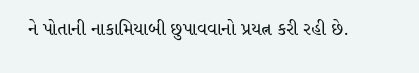ને પોતાની નાકામિયાબી છુપાવવાનો પ્રયત્ન કરી રહી છે.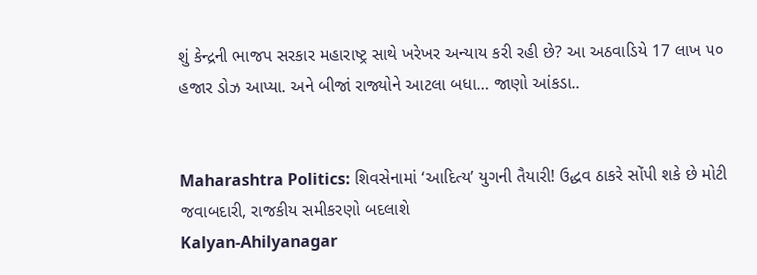શું કેન્દ્રની ભાજપ સરકાર મહારાષ્ટ્ર સાથે ખરેખર અન્યાય કરી રહી છે? આ અઠવાડિયે 17 લાખ ૫૦ હજાર ડોઝ આપ્યા. અને બીજાં રાજ્યોને આટલા બધા… જાણો આંકડા..


Maharashtra Politics: શિવસેનામાં ‘આદિત્ય’ યુગની તૈયારી! ઉદ્ધવ ઠાકરે સોંપી શકે છે મોટી જવાબદારી, રાજકીય સમીકરણો બદલાશે
Kalyan-Ahilyanagar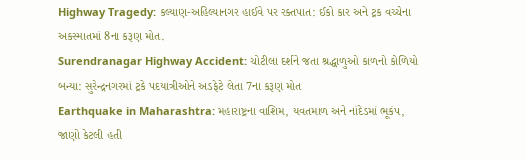Highway Tragedy: કલ્યાણ-અહિલ્યાનગર હાઈવે પર રક્તપાત: ઈકો કાર અને ટ્રક વચ્ચેના અકસ્માતમાં 8ના કરૂણ મોત.
Surendranagar Highway Accident: ચોટીલા દર્શને જતા શ્રદ્ધાળુઓ કાળનો કોળિયો બન્યા: સુરેન્દ્રનગરમાં ટ્રકે પદયાત્રીઓને અડફેટે લેતા 7ના કરૂણ મોત
Earthquake in Maharashtra: મહારાષ્ટ્રના વાશિમ, યવતમાળ અને નાંદેડમાં ભૂકંપ, જાણો કેટલી હતી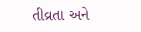તીવ્રતા અને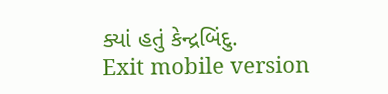ક્યાં હતું કેન્દ્રબિંદુ.
Exit mobile version